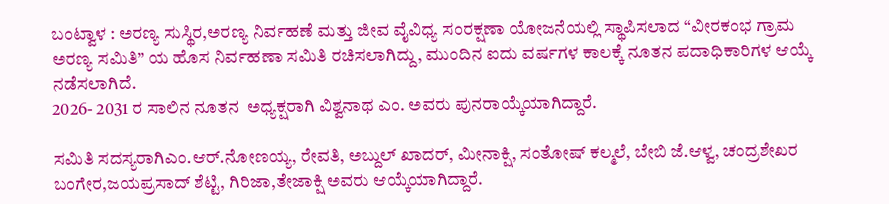ಬಂಟ್ವಾಳ : ಅರಣ್ಯ ಸುಸ್ಥಿರ,ಅರಣ್ಯ ನಿರ್ವಹಣೆ ಮತ್ತು ಜೀವ ವೈವಿಧ್ಯ ಸಂರಕ್ಷಣಾ ಯೋಜನೆಯಲ್ಲಿ ಸ್ಥಾಪಿಸಲಾದ “ವೀರಕಂಭ ಗ್ರಾಮ ಅರಣ್ಯ ಸಮಿತಿ” ಯ ಹೊಸ ನಿರ್ವಹಣಾ ಸಮಿತಿ ರಚಿಸಲಾಗಿದ್ದು, ಮುಂದಿನ ಐದು ವರ್ಷಗಳ ಕಾಲಕ್ಕೆ ನೂತನ ಪದಾಧಿಕಾರಿಗಳ ಆಯ್ಕೆ ನಡೆಸಲಾಗಿದೆ.
2026- 2031 ರ ಸಾಲಿನ ನೂತನ  ಅಧ್ಯಕ್ಷರಾಗಿ ವಿಶ್ವನಾಥ ಎಂ. ಅವರು ಪುನರಾಯ್ಕೆಯಾಗಿದ್ದಾರೆ.

ಸಮಿತಿ ಸದಸ್ಯರಾಗಿಎಂ.ಆರ್.ನೋಣಯ್ಯ, ರೇವತಿ, ಅಬ್ದುಲ್ ಖಾದರ್, ಮೀನಾಕ್ಷಿ, ಸಂತೋಷ್ ಕಲ್ಮಲೆ, ಬೇಬಿ ಜೆ.ಆಳ್ವ, ಚಂದ್ರಶೇಖರ ಬಂಗೇರ,ಜಯಪ್ರಸಾದ್ ಶೆಟ್ಟಿ, ಗಿರಿಜಾ,ತೇಜಾಕ್ಷಿ ಅವರು ಆಯ್ಕೆಯಾಗಿದ್ದಾರೆ.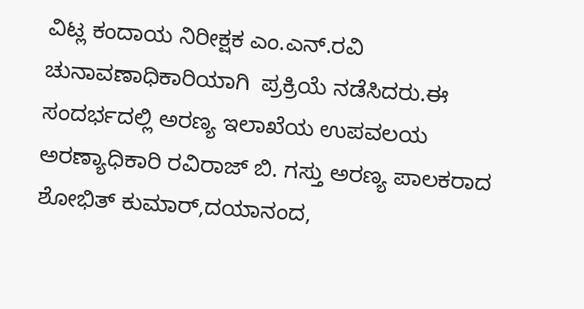ವಿಟ್ಲ ಕಂದಾಯ ನಿರೀಕ್ಷಕ ಎಂ.ಎನ್.ರವಿ ಚುನಾವಣಾಧಿಕಾರಿಯಾಗಿ  ಪ್ರಕ್ರಿಯೆ ನಡೆಸಿದರು.ಈ ಸಂದರ್ಭದಲ್ಲಿ ಅರಣ್ಯ ಇಲಾಖೆಯ ಉಪವಲಯ ಅರಣ್ಯಾಧಿಕಾರಿ ರವಿರಾಜ್ ಬಿ. ಗಸ್ತು ಅರಣ್ಯ ಪಾಲಕರಾದ ಶೋಭಿತ್ ಕುಮಾರ್,ದಯಾನಂದ,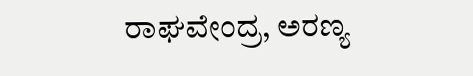ರಾಘವೇಂದ್ರ, ಅರಣ್ಯ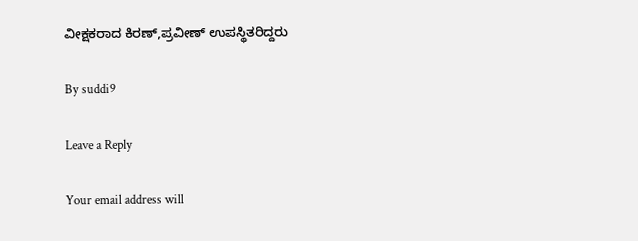ವೀಕ್ಷಕರಾದ ಕಿರಣ್,ಪ್ರವೀಣ್ ಉಪಸ್ಥಿತರಿದ್ದರು

By suddi9

Leave a Reply

Your email address will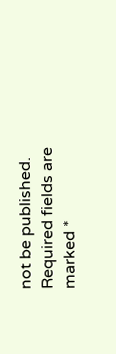not be published. Required fields are marked *